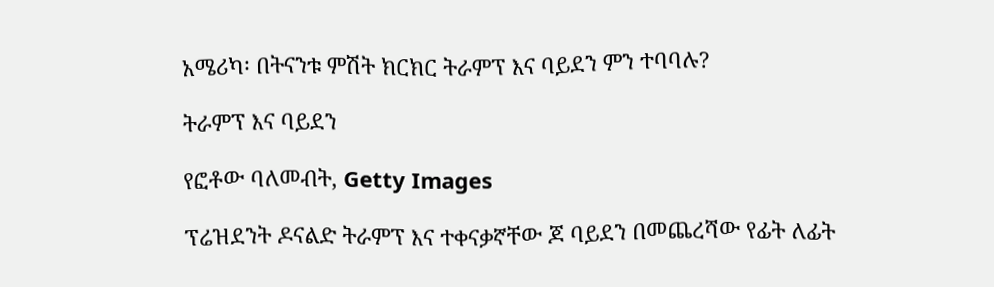አሜሪካ፡ በትናንቱ ምሽት ክርክር ትራምፕ እና ባይደን ምን ተባባሉ?

ትራምፕ እና ባይደን

የፎቶው ባለመብት, Getty Images

ፕሬዝደንት ዶናልድ ትራምፕ እና ተቀናቃኛቸው ጆ ባይደን በመጨረሻው የፊት ለፊት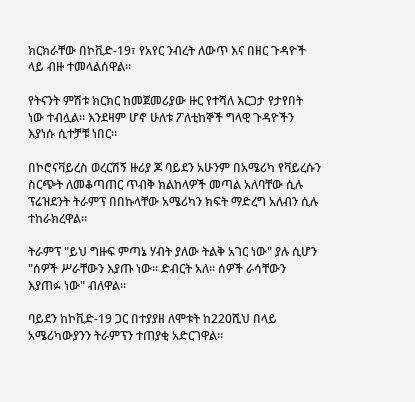ክርክራቸው በኮቪድ-19፣ የአየር ንብረት ለውጥ እና በዘር ጉዳዮች ላይ ብዙ ተመላልሰዋል።

የትናንት ምሽቱ ክርክር ከመጀመሪያው ዙር የተሻለ እርጋታ የታየበት ነው ተብሏል። እንደዛም ሆኖ ሁለቱ ፖለቲከኞች ግላዊ ጉዳዮችን እያነሱ ሲተቻቹ ነበር።

በኮሮናቫይረስ ወረርሽኝ ዙሪያ ጆ ባይደን አሁንም በአሜሪካ የቫይረሱን ስርጭት ለመቆጣጠር ጥብቅ ክልከላዎች መጣል አለባቸው ሲሉ ፕሬዝደንት ትራምፕ በበኩላቸው አሜሪካን ክፍት ማድረግ አለብን ሲሉ ተከራክረዋል።

ትራምፕ "ይህ ግዙፍ ምጣኔ ሃብት ያለው ትልቅ አገር ነው" ያሉ ሲሆን "ሰዎች ሥራቸውን እያጡ ነው። ድብርት አለ። ሰዎች ራሳቸውን እያጠፉ ነው" ብለዋል።

ባይደን ከኮቪድ-19 ጋር በተያያዘ ለሞቱት ከ220ሺህ በላይ አሜሪካውያንን ትራምፕን ተጠያቂ አድርገዋል።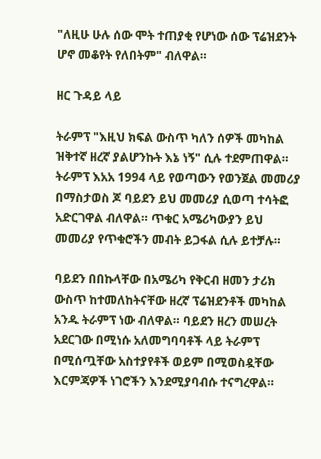"ለዚሁ ሁሉ ሰው ሞት ተጠያቂ የሆነው ሰው ፕሬዝደንት ሆኖ መቆየት የለበትም" ብለዋል።

ዘር ጉዳይ ላይ

ትራምፕ "እዚህ ክፍል ውስጥ ካለን ሰዎች መካከል ዝቅተኛ ዘረኛ ያልሆንኩት እኔ ነኝ" ሲሉ ተደምጠዋል። ትራምፕ እአአ 1994 ላይ የወጣውን የወንጀል መመሪያ በማስታወስ ጆ ባይደን ይህ መመሪያ ሲወጣ ተሳትፎ አድርገዋል ብለዋል። ጥቁር አሜሪካውያን ይህ መመሪያ የጥቁሮችን መብት ይጋፋል ሲሉ ይተቻሉ።

ባይደን በበኩላቸው በአሜሪካ የቅርብ ዘመን ታሪክ ውስጥ ከተመለከትናቸው ዘረኛ ፕሬዝደንቶች መካከል አንዱ ትራምፕ ነው ብለዋል። ባይደን ዘረን መሠረት አደርገው በሚነሱ አለመግባባቶች ላይ ትራምፕ በሚሰጧቸው አስተያየቶች ወይም በሚወስዷቸው እርምጃዎች ነገሮችን እንደሚያባብሱ ተናግረዋል።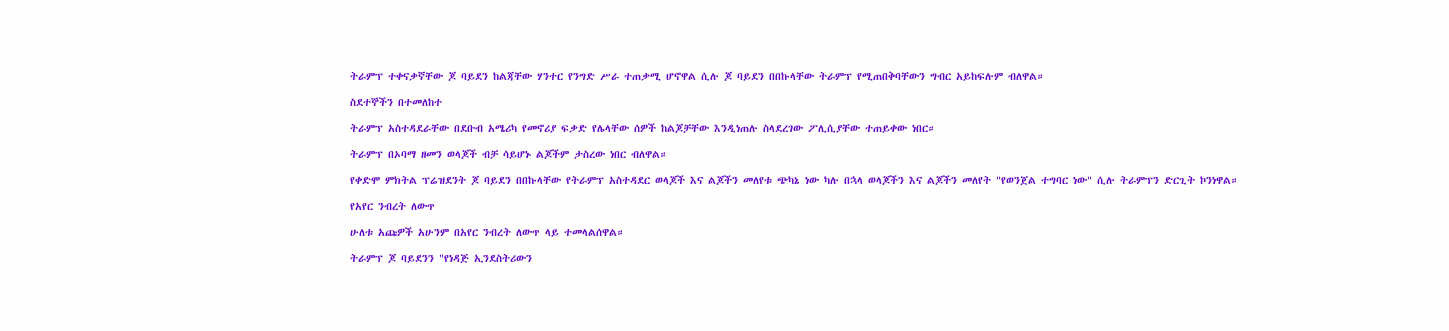ትራምፕ ተቀናቃኛቸው ጆ ባይደን ከልጃቸው ሃንተር የንግድ ሥራ ተጠቃሚ ሆኖዋል ሲሉ ጆ ባይደን በበኩላቸው ትራምፕ የሚጠበቅባቸውን ግብር አይከፍሉም ብለዋል።

ስደተኞችን በተመለከተ

ትራምፕ አስተዳደራቸው በደቡብ አሜሪካ የመኖሪያ ፍቃድ የሌላቸው ሰዎች ከልጆቻቸው እንዲነጠሉ ስላደረገው ፖሊሲያቸው ተጠይቀው ነበር።

ትራምፕ በኦባማ ዘመን ወላጆች ብቻ ሳይሆኑ ልጆችም ታስረው ነበር ብለዋል።

የቀድሞ ምክትል ፕሬዝደንት ጆ ባይደን በበኩላቸው የትራምፕ አስተዳደር ወላጆች እና ልጆችን መለየቱ ጭካኔ ነው ካሉ በኋላ ወላጆችን እና ልጆችን መለየት "የወንጀል ተግባር ነው" ሲሉ ትራምፕን ድርጊት ኮንነዋል።

የአየር ንብረት ለውጥ

ሁለቱ አጩዎች አሁንም በአየር ንብረት ለውጥ ላይ ተመላልሰዋል።

ትራምፕ ጆ ባይደንን "የነዳጅ ኢንደስትሪውን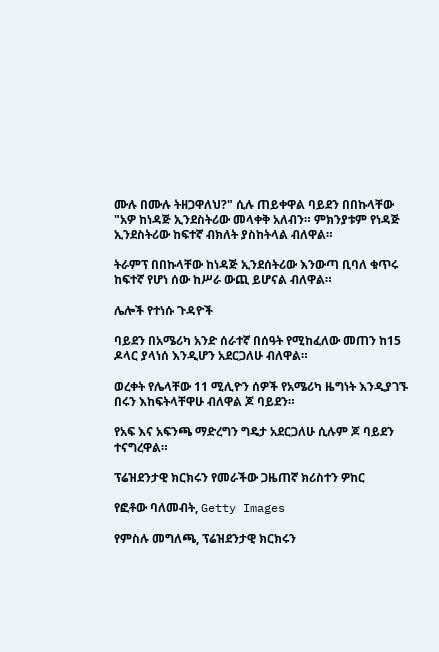ሙሉ በሙሉ ትዘጋዋለህ?" ሲሉ ጠይቀዋል ባይደን በበኩላቸው "አዎ ከነዳጅ ኢንደስትሪው መላቀቅ አለብን። ምክንያቱም የነዳጅ ኢንደስትሪው ከፍተኛ ብክለት ያስከትላል ብለዋል።

ትራምፕ በበኩላቸው ከነዳጅ ኢንደሰትሪው እንውጣ ቢባለ ቁጥሩ ከፍተኛ የሆነ ሰው ከሥራ ውጪ ይሆናል ብለዋል።

ሌሎች የተነሱ ጉዳዮች

ባይደን በአሜሪካ አንድ ሰራተኛ በሰዓት የሚከፈለው መጠን ከ15 ዶላር ያላነሰ እንዲሆን አደርጋለሁ ብለዋል።

ወረቀት የሌላቸው 11 ሚሊዮን ሰዎች የአሜሪካ ዜግነት እንዲያገኙ በሩን እከፍትላቸዋሁ ብለዋል ጆ ባይደን።

የአፍ እና አፍንጫ ማድረግን ግዴታ አደርጋለሁ ሲሉም ጆ ባይደን ተናግረዋል።

ፕሬዝደንታዊ ክርክሩን የመራችው ጋዜጠኛ ክሪስተን ዎከር

የፎቶው ባለመብት, Getty Images

የምስሉ መግለጫ, ፕሬዝደንታዊ ክርክሩን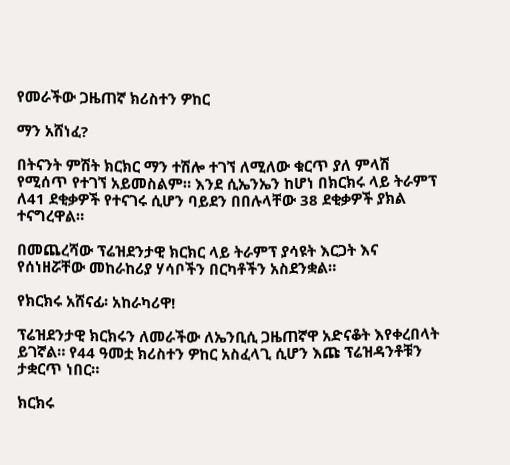የመራችው ጋዜጠኛ ክሪስተን ዎከር

ማን አሸነፈ?

በትናንት ምሽት ክርክር ማን ተሽሎ ተገኘ ለሚለው ቁርጥ ያለ ምላሽ የሚሰጥ የተገኘ አይመስልም። እንደ ሲኤንኤን ከሆነ በክርክሩ ላይ ትራምፕ ለ41 ደቂቃዎች የተናገሩ ሲሆን ባይደን በበሉላቸው 38 ደቂቃዎች ያክል ተናግረዋል።

በመጨረሻው ፕሬዝደንታዊ ክርክር ላይ ትራምፕ ያሳዩት እርጋት እና የሰነዘሯቸው መከራከሪያ ሃሳቦችን በርካቶችን አስደንቋል።

የክርክሩ አሸናፊ፡ አከራካሪዋ!

ፕሬዝደንታዊ ክርክሩን ለመራችው ለኤንቢሲ ጋዜጠኛዋ አድናቆት እየቀረበላት ይገኛል። የ44 ዓመቷ ክሪስተን ዎከር አስፈላጊ ሲሆን እጩ ፕሬዝዳንቶቹን ታቋርጥ ነበር።

ክርክሩ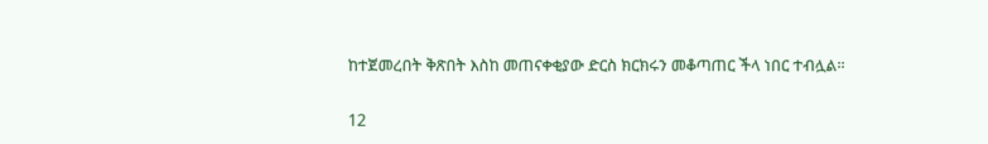ከተጀመረበት ቅጽበት እስከ መጠናቀቂያው ድርስ ክርክሩን መቆጣጠር ችላ ነበር ተብሏል።

12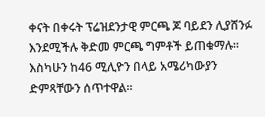ቀናት በቀሩት ፕሬዝደንታዊ ምርጫ ጆ ባይደን ሊያሸንፉ እንደሚችሉ ቅድመ ምርጫ ግምቶች ይጠቁማሉ። እስካሁን ከ46 ሚሊዮን በላይ አሜሪካውያን ድምጻቸውን ሰጥተዋል።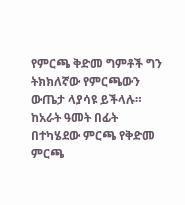የምርጫ ቅድመ ግምቶች ግን ትክክለኛው የምርጫውን ውጤታ ላያሳዩ ይችላሉ። ከአራት ዓመት በፊት በተካሄደው ምርጫ የቅድመ ምርጫ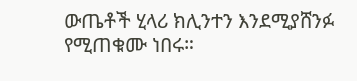ውጤቶች ሂላሪ ክሊንተን እንደሚያሸንፉ የሚጠቁሙ ነበሩ።